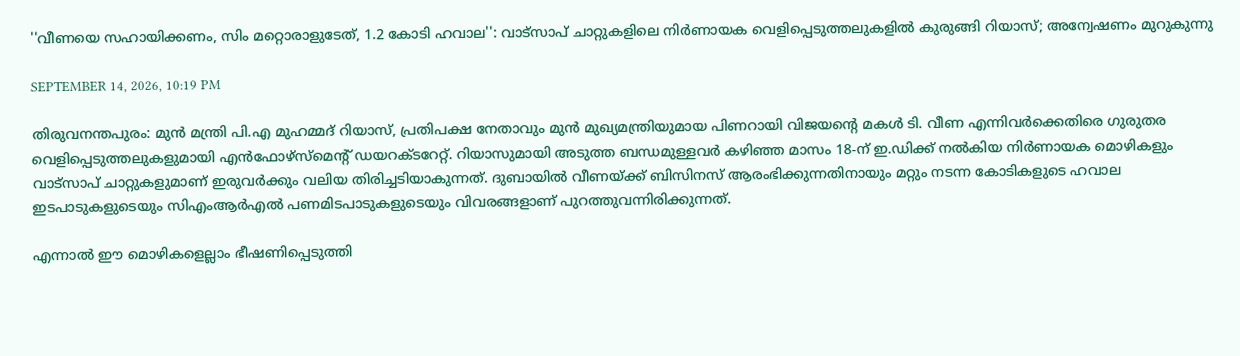''വീണയെ സഹായിക്കണം, സിം മറ്റൊരാളുടേത്, 1.2 കോടി ഹവാല'': വാട്‌സാപ് ചാറ്റുകളിലെ നിര്‍ണായക വെളിപ്പെടുത്തലുകളില്‍ കുരുങ്ങി റിയാസ്; അന്വേഷണം മുറുകുന്നു

SEPTEMBER 14, 2026, 10:19 PM

തിരുവനന്തപുരം: മുന്‍ മന്ത്രി പി.എ മുഹമ്മദ് റിയാസ്, പ്രതിപക്ഷ നേതാവും മുന്‍ മുഖ്യമന്ത്രിയുമായ പിണറായി വിജയന്റെ മകള്‍ ടി. വീണ എന്നിവര്‍ക്കെതിരെ ഗുരുതര വെളിപ്പെടുത്തലുകളുമായി എന്‍ഫോഴ്‌സ്‌മെന്റ് ഡയറക്ടറേറ്റ്. റിയാസുമായി അടുത്ത ബന്ധമുള്ളവര്‍ കഴിഞ്ഞ മാസം 18-ന് ഇ.ഡിക്ക് നല്‍കിയ നിര്‍ണായക മൊഴികളും വാട്‌സാപ് ചാറ്റുകളുമാണ് ഇരുവര്‍ക്കും വലിയ തിരിച്ചടിയാകുന്നത്. ദുബായില്‍ വീണയ്ക്ക് ബിസിനസ് ആരംഭിക്കുന്നതിനായും മറ്റും നടന്ന കോടികളുടെ ഹവാല ഇടപാടുകളുടെയും സിഎംആര്‍എല്‍ പണമിടപാടുകളുടെയും വിവരങ്ങളാണ് പുറത്തുവന്നിരിക്കുന്നത്.

എന്നാല്‍ ഈ മൊഴികളെല്ലാം ഭീഷണിപ്പെടുത്തി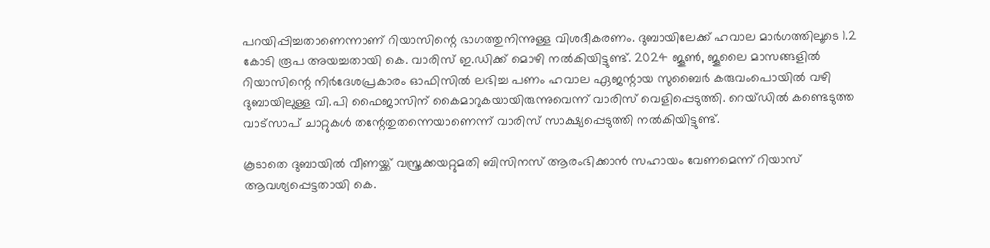പറയിപ്പിച്ചതാണെന്നാണ് റിയാസിന്റെ ഭാഗത്തുനിന്നുള്ള വിശദീകരണം. ദുബായിലേക്ക് ഹവാല മാര്‍ഗത്തിലൂടെ 1.2 കോടി രൂപ അയച്ചതായി കെ. വാരിസ് ഇ.ഡിക്ക് മൊഴി നല്‍കിയിട്ടുണ്ട്. 2024 ജൂണ്‍, ജൂലൈ മാസങ്ങളില്‍ റിയാസിന്റെ നിര്‍ദേശപ്രകാരം ഓഫിസില്‍ ലഭിച്ച പണം ഹവാല ഏജന്റായ സുബൈര്‍ കരുവംപൊയില്‍ വഴി ദുബായിലുള്ള വി.പി ഫൈജാസിന് കൈമാറുകയായിരുന്നുവെന്ന് വാരിസ് വെളിപ്പെടുത്തി. റെയ്ഡില്‍ കണ്ടെടുത്ത വാട്‌സാപ് ചാറ്റുകള്‍ തന്റേതുതന്നെയാണെന്ന് വാരിസ് സാക്ഷ്യപ്പെടുത്തി നല്‍കിയിട്ടുണ്ട്.

കൂടാതെ ദുബായില്‍ വീണയ്ക്ക് വസ്ത്രക്കയറ്റുമതി ബിസിനസ് ആരംഭിക്കാന്‍ സഹായം വേണമെന്ന് റിയാസ് ആവശ്യപ്പെട്ടതായി കെ.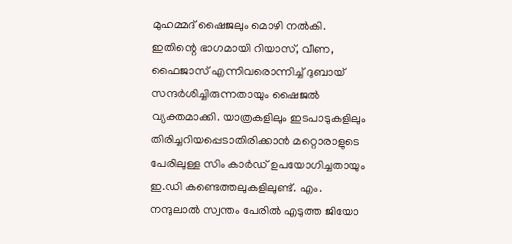മുഹമ്മദ് ഷൈജലും മൊഴി നല്‍കി. ഇതിന്റെ ഭാഗമായി റിയാസ്, വീണ, ഫൈജാസ് എന്നിവരൊന്നിച്ച് ദുബായ് സന്ദര്‍ശിച്ചിരുന്നതായും ഷൈജല്‍ വ്യക്തമാക്കി. യാത്രകളിലും ഇടപാടുകളിലും തിരിച്ചറിയപ്പെടാതിരിക്കാന്‍ മറ്റൊരാളുടെ പേരിലുള്ള സിം കാര്‍ഡ് ഉപയോഗിച്ചതായും ഇ.ഡി കണ്ടെത്തലുകളിലുണ്ട്. എം. നന്ദുലാല്‍ സ്വന്തം പേരില്‍ എടുത്ത ജിയോ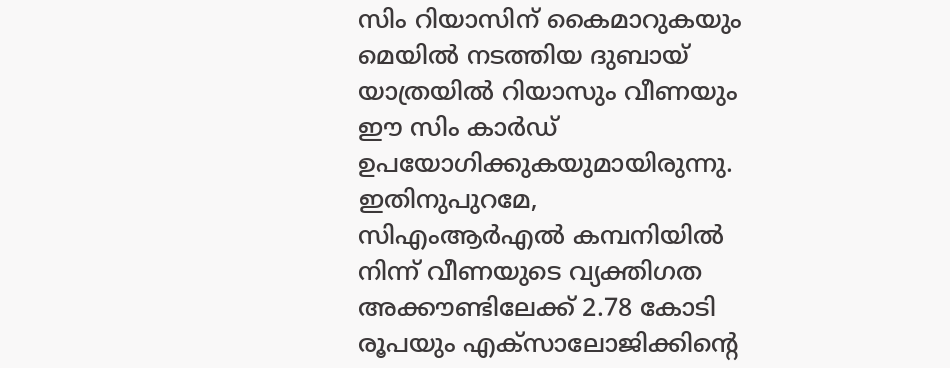സിം റിയാസിന് കൈമാറുകയും മെയില്‍ നടത്തിയ ദുബായ് യാത്രയില്‍ റിയാസും വീണയും ഈ സിം കാര്‍ഡ് ഉപയോഗിക്കുകയുമായിരുന്നു. ഇതിനുപുറമേ, സിഎംആര്‍എല്‍ കമ്പനിയില്‍ നിന്ന് വീണയുടെ വ്യക്തിഗത അക്കൗണ്ടിലേക്ക് 2.78 കോടി രൂപയും എക്‌സാലോജിക്കിന്റെ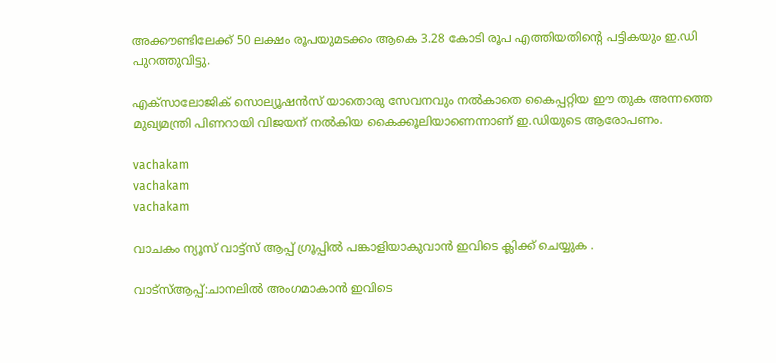അക്കൗണ്ടിലേക്ക് 50 ലക്ഷം രൂപയുമടക്കം ആകെ 3.28 കോടി രൂപ എത്തിയതിന്റെ പട്ടികയും ഇ.ഡി പുറത്തുവിട്ടു.

എക്‌സാലോജിക് സൊല്യൂഷന്‍സ് യാതൊരു സേവനവും നല്‍കാതെ കൈപ്പറ്റിയ ഈ തുക അന്നത്തെ മുഖ്യമന്ത്രി പിണറായി വിജയന് നല്‍കിയ കൈക്കൂലിയാണെന്നാണ് ഇ.ഡിയുടെ ആരോപണം.

vachakam
vachakam
vachakam

വാചകം ന്യൂസ് വാട്ട്സ് ആപ്പ് ഗ്രൂപ്പിൽ പങ്കാളിയാകുവാൻ ഇവിടെ ക്ലിക്ക് ചെയ്യുക .

വാട്സ്ആപ്പ്:ചാനലിൽ അംഗമാകാൻ ഇവിടെ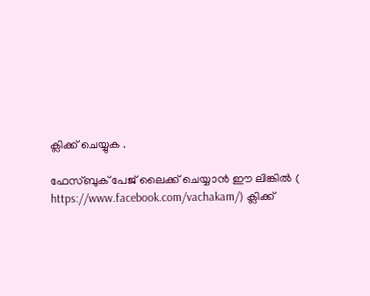ക്ലിക്ക് ചെയ്യുക .

ഫേസ്ബുക് പേജ് ലൈക്ക് ചെയ്യാൻ ഈ ലിങ്കിൽ (
https://www.facebook.com/vachakam/) ക്ലിക്ക്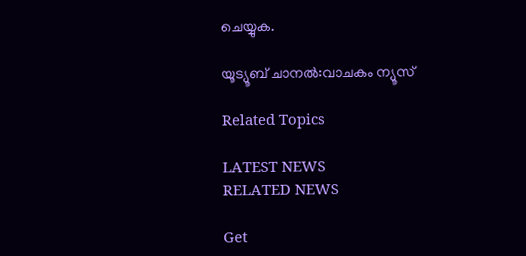ചെയ്യുക.

യൂട്യൂബ് ചാനൽ:വാചകം ന്യൂസ്

Related Topics

LATEST NEWS
RELATED NEWS

Get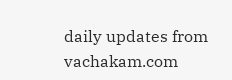daily updates from vachakam.com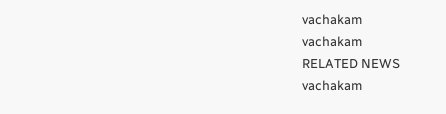vachakam
vachakam
RELATED NEWS
vachakam